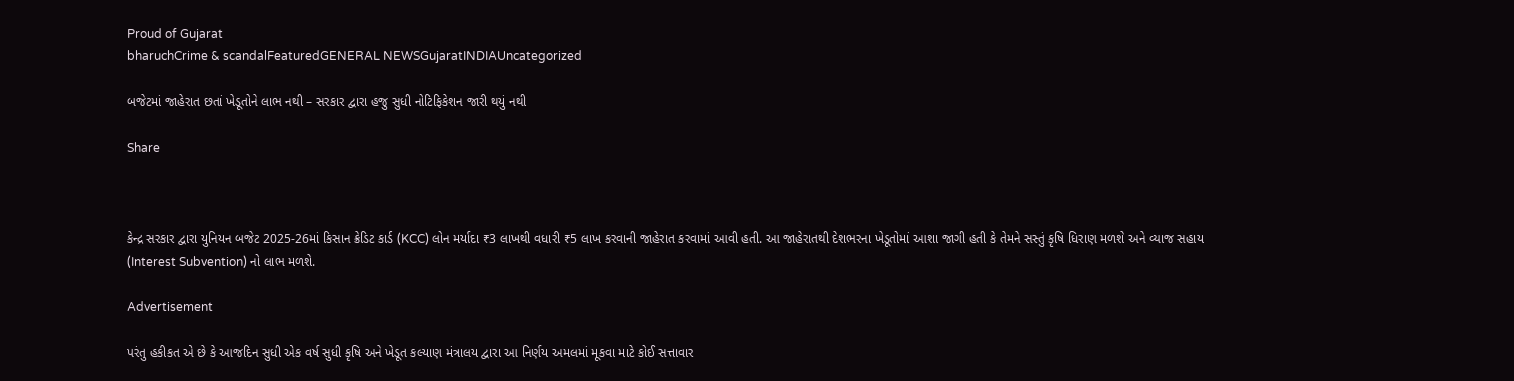Proud of Gujarat
bharuchCrime & scandalFeaturedGENERAL NEWSGujaratINDIAUncategorized

બજેટમાં જાહેરાત છતાં ખેડૂતોને લાભ નથી – સરકાર દ્વારા હજુ સુધી નોટિફિકેશન જારી થયું નથી

Share



કેન્દ્ર સરકાર દ્વારા યુનિયન બજેટ 2025-26માં કિસાન ક્રેડિટ કાર્ડ (KCC) લોન મર્યાદા ₹3 લાખથી વધારી ₹5 લાખ કરવાની જાહેરાત કરવામાં આવી હતી. આ જાહેરાતથી દેશભરના ખેડૂતોમાં આશા જાગી હતી કે તેમને સસ્તું કૃષિ ધિરાણ મળશે અને વ્યાજ સહાય (Interest Subvention) નો લાભ મળશે.

Advertisement

પરંતુ હકીકત એ છે કે આજદિન સુધી એક વર્ષ સુધી કૃષિ અને ખેડૂત કલ્યાણ મંત્રાલય દ્વારા આ નિર્ણય અમલમાં મૂકવા માટે કોઈ સત્તાવાર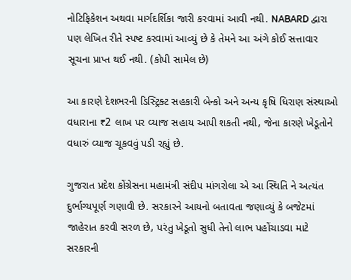નોટિફિકેશન અથવા માર્ગદર્શિકા જારી કરવામાં આવી નથી. NABARD દ્વારા પણ લેખિત રીતે સ્પષ્ટ કરવામાં આવ્યું છે કે તેમને આ અંગે કોઈ સત્તાવાર સૂચના પ્રાપ્ત થઈ નથી. (કોપી સામેલ છે)

આ કારણે દેશભરની ડિસ્ટ્રિક્ટ સહકારી બેન્કો અને અન્ય કૃષિ ધિરાણ સંસ્થાઓ વધારાના ₹2 લાખ પર વ્યાજ સહાય આપી શકતી નથી, જેના કારણે ખેડૂતોને વધારું વ્યાજ ચૂકવવું પડી રહ્યું છે.

ગુજરાત પ્રદેશ કોંગ્રેસના મહામંત્રી સંદીપ માંગરોલા એ આ સ્થિતિ ને અત્યંત દુર્ભાગ્યપૂર્ણ ગણાવી છે. સરકારને આયનો બતાવતા જણાવ્યું કે બજેટમાં જાહેરાત કરવી સરળ છે, પરંતુ ખેડૂતો સુધી તેનો લાભ પહોંચાડવા માટે સરકારની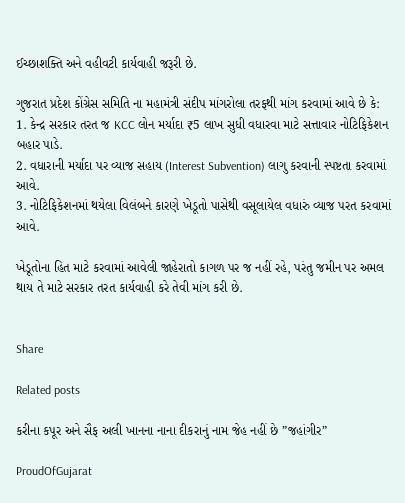ઈચ્છાશક્તિ અને વહીવટી કાર્યવાહી જરૂરી છે.

ગુજરાત પ્રદેશ કોંગ્રેસ સમિતિ ના મહામંત્રી સંદીપ માંગરોલા તરફથી માંગ કરવામાં આવે છે કે:
1. કેન્દ્ર સરકાર તરત જ KCC લોન મર્યાદા ₹5 લાખ સુધી વધારવા માટે સત્તાવાર નોટિફિકેશન બહાર પાડે.
2. વધારાની મર્યાદા પર વ્યાજ સહાય (Interest Subvention) લાગુ કરવાની સ્પષ્ટતા કરવામાં આવે.
3. નોટિફિકેશનમાં થયેલા વિલંબને કારણે ખેડૂતો પાસેથી વસૂલાયેલ વધારું વ્યાજ પરત કરવામાં આવે.

ખેડૂતોના હિત માટે કરવામાં આવેલી જાહેરાતો કાગળ પર જ નહીં રહે, પરંતુ જમીન પર અમલ થાય તે માટે સરકાર તરત કાર્યવાહી કરે તેવી માંગ કરી છે.


Share

Related posts

કરીના કપૂર અને સૈફ અલી ખાનના નાના દીકરાનું નામ જેહ નહીં છે ”જહાંગીર”

ProudOfGujarat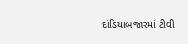દાંડિયાબજારમાં ટીવી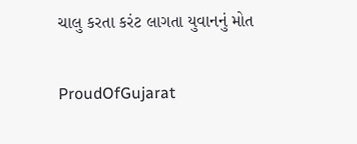ચાલુ કરતા કરંટ લાગતા યુવાનનું મોત

ProudOfGujarat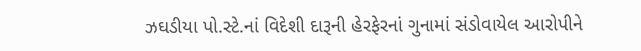ઝઘડીયા પો.સ્ટે.નાં વિદેશી દારૂની હેરફેરનાં ગુનામાં સંડોવાયેલ આરોપીને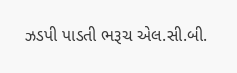ઝડપી પાડતી ભરૂચ એલ.સી.બી.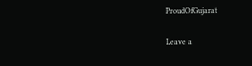ProudOfGujarat

Leave a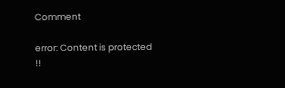Comment

error: Content is protected !!